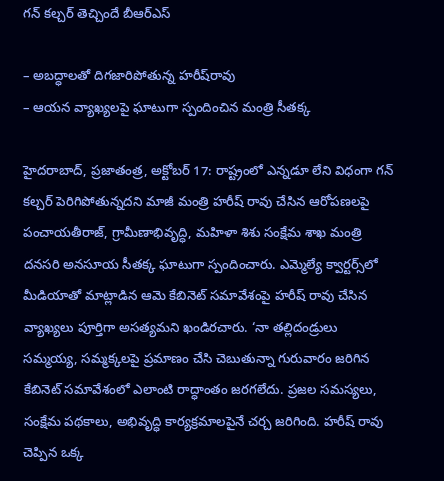గన్‌ కల్చర్‌ తెచ్చిందే బీఆర్‌ఎస్‌

– అబద్ధాలతో దిగజారిపోతున్న హరీష్‌రావు
– ఆయన వ్యాఖ్యలపై ఘాటుగా స్పందించిన మంత్రి సీతక్క

హైదరాబాద్‌, ప్రజాతంత్ర, అక్టోబర్‌ 17: రాష్ట్రంలో ఎన్నడూ లేని విధంగా గన్‌ కల్చర్‌ పెరిగిపోతున్నదని మాజీ మంత్రి హరీష్‌ రావు చేసిన ఆరోపణలపై పంచాయతీరాజ్‌, గ్రామీణాభివృద్ధి, మహిళా శిశు సంక్షేమ శాఖ మంత్రి దనసరి అనసూయ సీతక్క ఘాటుగా స్పందించారు. ఎమ్మెల్యే క్వార్టర్స్‌లో మీడియాతో మాట్లాడిన ఆమె కేబినెట్‌ సమావేశంపై హరీష్‌ రావు చేసిన వ్యాఖ్యలు పూర్తిగా అసత్యమని ఖండిరచారు. ‘నా తల్లిదండ్రులు సమ్మయ్య, సమ్మక్కలపై ప్రమాణం చేసి చెబుతున్నా గురువారం జరిగిన కేబినెట్‌ సమావేశంలో ఎలాంటి రాద్ధాంతం జరగలేదు. ప్రజల సమస్యలు, సంక్షేమ పథకాలు, అభివృద్ధి కార్యక్రమాలపైనే చర్చ జరిగింది. హరీష్‌ రావు చెప్పిన ఒక్క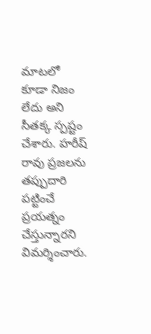మాటలో కూడా నిజం లేదు అని సీతక్క స్పష్టం చేశారు. హరీష్‌ రావు ప్రజలను తప్పుదారి పట్టించే ప్రయత్నం చేస్తున్నారని విమర్శించారు.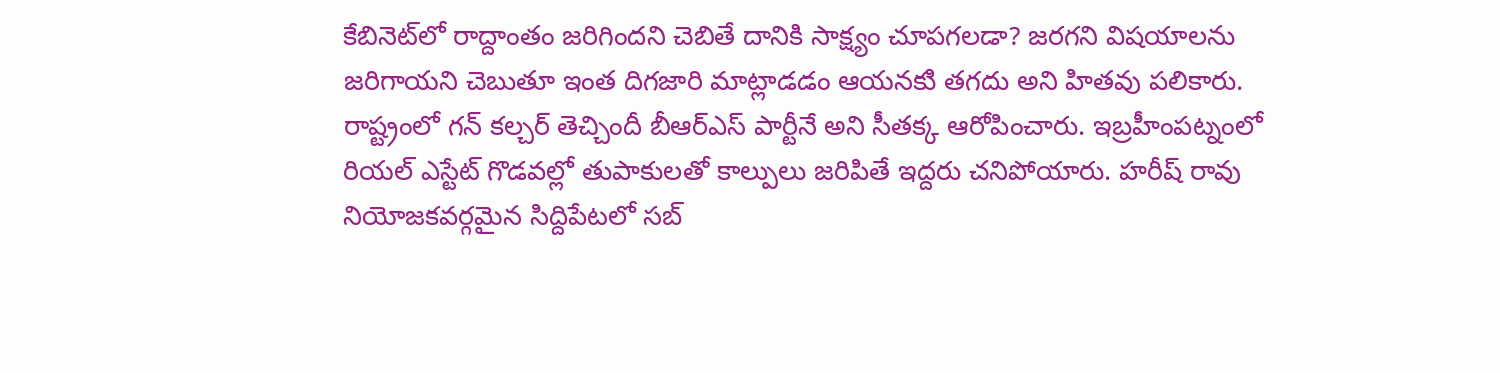కేబినెట్‌లో రాద్దాంతం జరిగిందని చెబితే దానికి సాక్ష్యం చూపగలడా? జరగని విషయాలను జరిగాయని చెబుతూ ఇంత దిగజారి మాట్లాడడం ఆయనకుి తగదు అని హితవు పలికారు. రాష్ట్రంలో గన్‌ కల్చర్‌ తెచ్చిందీ బీఆర్‌ఎస్‌ పార్టీనే అని సీతక్క ఆరోపించారు. ఇబ్రహీంపట్నంలో రియల్‌ ఎస్టేట్‌ గొడవల్లో తుపాకులతో కాల్పులు జరిపితే ఇద్దరు చనిపోయారు. హరీష్‌ రావు నియోజకవర్గమైన సిద్దిపేటలో సబ్‌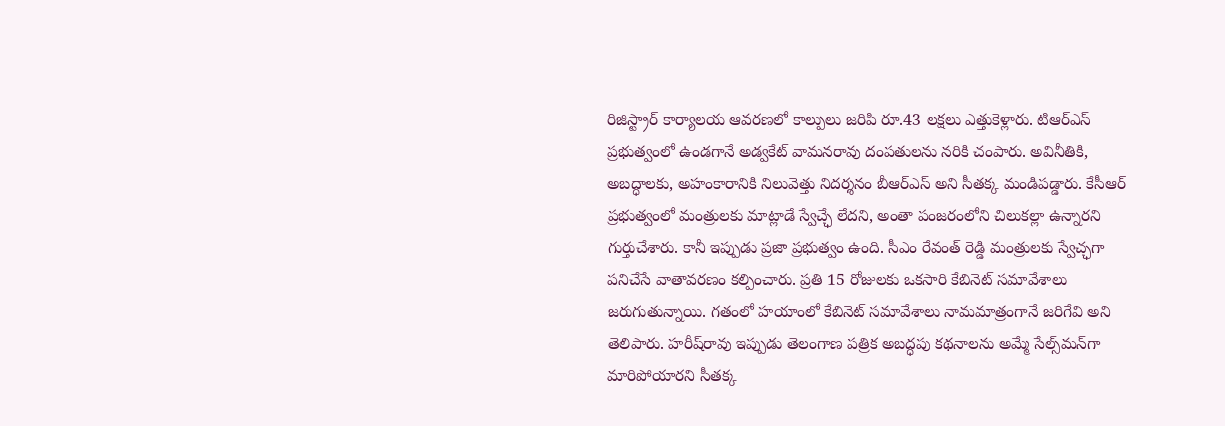రిజిస్ట్రార్‌ కార్యాలయ ఆవరణలో కాల్పులు జరిపి రూ.43 లక్షలు ఎత్తుకెళ్లారు. టిఆర్‌ఎస్‌ ప్రభుత్వంలో ఉండగానే అడ్వకేట్‌ వామనరావు దంపతులను నరికి చంపారు. అవినీతికి, అబద్ధాలకు, అహంకారానికి నిలువెత్తు నిదర్శనం బీఆర్‌ఎస్‌ అని సీతక్క మండిపడ్డారు. కేసీఆర్‌ ప్రభుత్వంలో మంత్రులకు మాట్లాడే స్వేచ్ఛే లేదని, అంతా పంజరంలోని చిలుకల్లా ఉన్నారని గుర్తుచేశారు. కానీ ఇప్పుడు ప్రజా ప్రభుత్వం ఉంది. సీఎం రేవంత్‌ రెడ్డి మంత్రులకు స్వేచ్ఛగా పనిచేసే వాతావరణం కల్పించారు. ప్రతి 15 రోజులకు ఒకసారి కేబినెట్‌ సమావేశాలు జరుగుతున్నాయి. గతంలో హయాంలో కేబినెట్‌ సమావేశాలు నామమాత్రంగానే జరిగేవి అని తెలిపారు. హరీష్‌రావు ఇప్పుడు తెలంగాణ పత్రిక అబద్ధపు కథనాలను అమ్మే సేల్స్‌మన్‌గా మారిపోయారని సీతక్క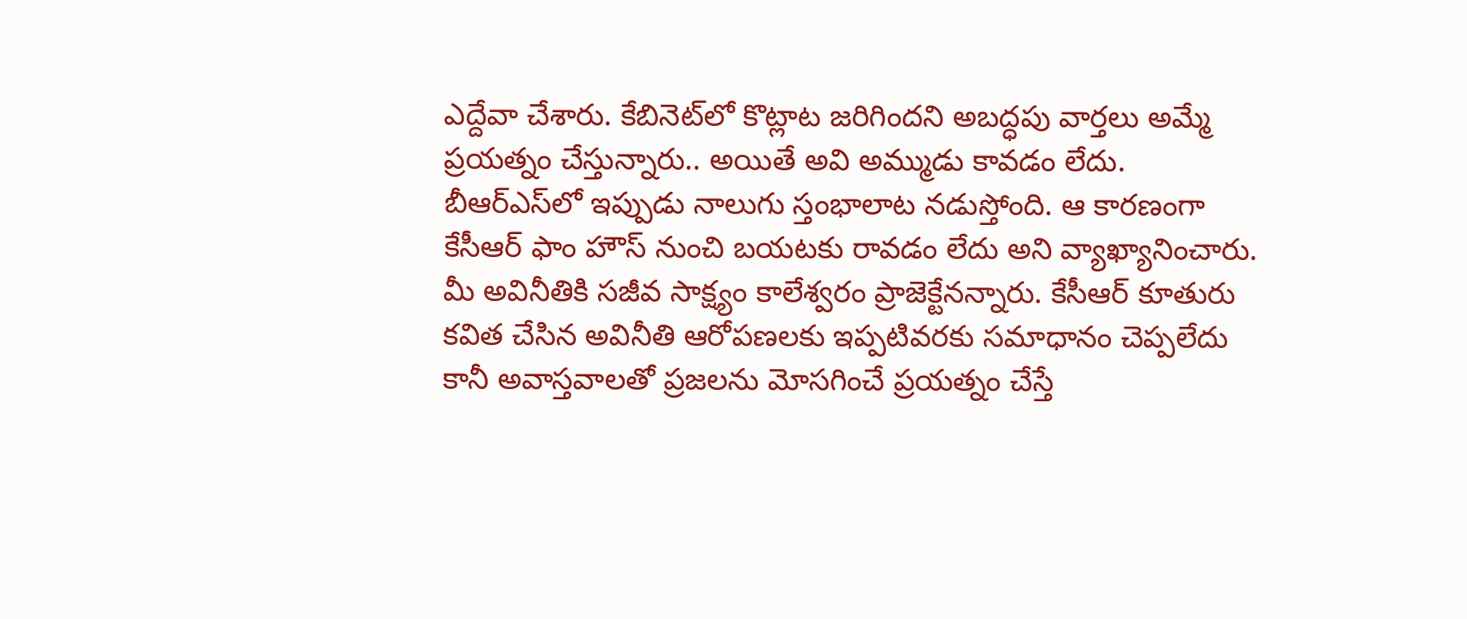ఎద్దేవా చేశారు. కేబినెట్‌లో కొట్లాట జరిగిందని అబద్ధపు వార్తలు అమ్మే ప్రయత్నం చేస్తున్నారు.. అయితే అవి అమ్ముడు కావడం లేదు. బీఆర్‌ఎస్‌లో ఇప్పుడు నాలుగు స్తంభాలాట నడుస్తోంది. ఆ కారణంగా కేసీఆర్‌ ఫాం హౌస్‌ నుంచి బయటకు రావడం లేదు అని వ్యాఖ్యానించారు. మీ అవినీతికి సజీవ సాక్ష్యం కాలేశ్వరం ప్రాజెక్టేనన్నారు. కేసీఆర్‌ కూతురు కవిత చేసిన అవినీతి ఆరోపణలకు ఇప్పటివరకు సమాధానం చెప్పలేదు కానీ అవాస్తవాలతో ప్రజలను మోసగించే ప్రయత్నం చేస్తే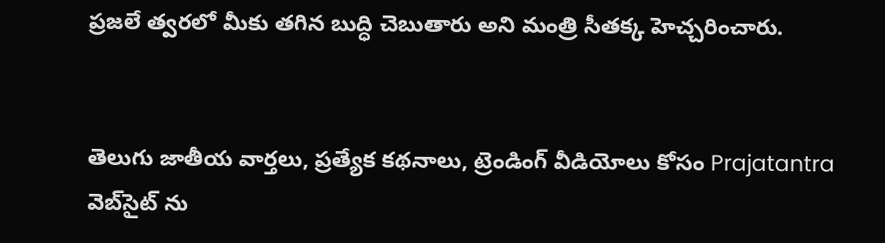ప్రజలే త్వరలో మీకు తగిన బుద్ధి చెబుతారు అని మంత్రి సీతక్క హెచ్చరించారు.


తెలుగు జాతీయ వార్తలు, ప్రత్యేక కథనాలు, ట్రెండింగ్ వీడియోలు కోసం Prajatantra వెబ్‌సైట్ ను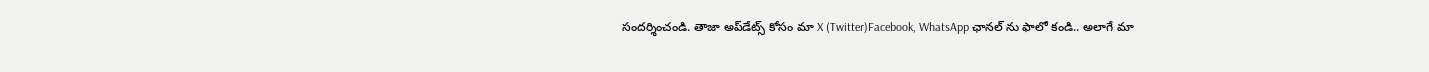సందర్శించండి. తాజా అప్‌డేట్స్ కోసం మా X (Twitter)Facebook, WhatsApp ఛానల్ ను ఫాలో కండి.. అలాగే మా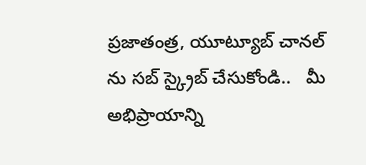ప్రజాతంత్ర, యూట్యూబ్ చానల్ ను సబ్ స్క్రైబ్ చేసుకోండి..   మీ అభిప్రాయాన్ని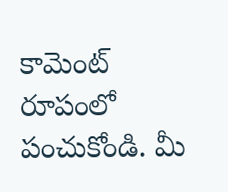కామెంట్ రూపంలో పంచుకోండి. మీ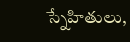స్నేహితులు,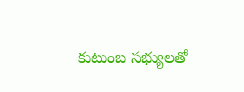కుటుంబ సభ్యులతో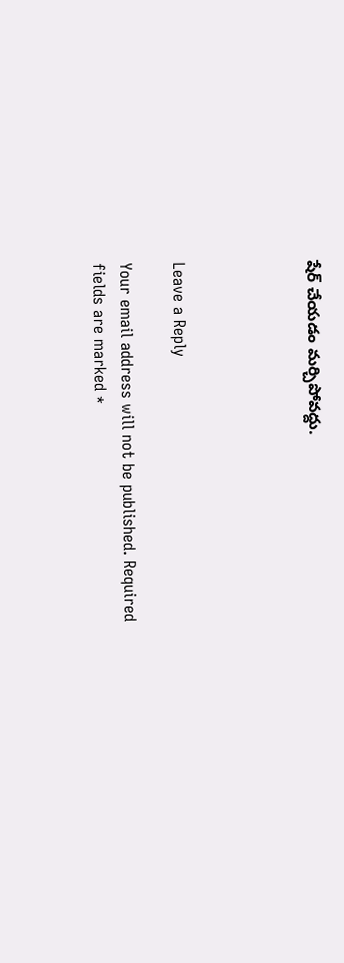షేర్ చేయడం మర్చిపోవద్దు.




Leave a Reply

Your email address will not be published. Required fields are marked *